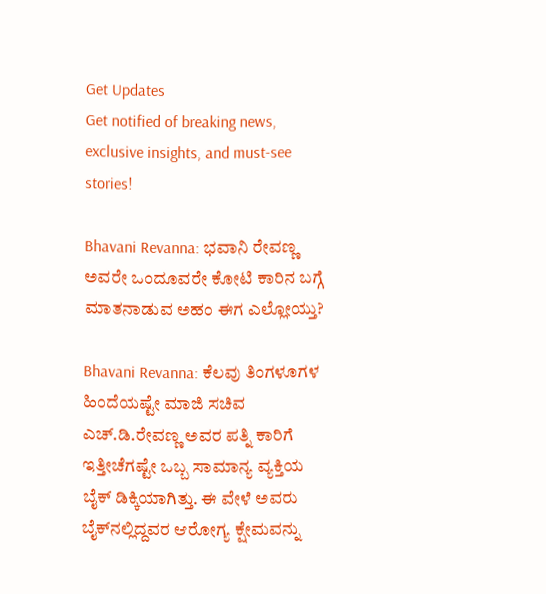Get Updates
Get notified of breaking news, exclusive insights, and must-see stories!

Bhavani Revanna: ಭವಾನಿ ರೇವಣ್ಣ ಅವರೇ ಒಂದೂವರೇ ಕೋಟಿ ಕಾರಿನ ಬಗ್ಗೆ ಮಾತನಾಡುವ ಅಹಂ ಈಗ ಎಲ್ಲೋಯ್ತು?

Bhavani Revanna: ಕೆಲವು ತಿಂಗಳೂಗಳ ಹಿಂದೆಯಷ್ಟೇ ಮಾಜಿ ಸಚಿವ ಎಚ್‌.ಡಿ.ರೇವಣ್ಣ ಅವರ ಪತ್ನಿ ಕಾರಿಗೆ ಇತ್ತೀಚೆಗಷ್ಟೇ ಒಬ್ಬ ಸಾಮಾನ್ಯ ವ್ಯಕ್ತಿಯ ಬೈಕ್‌ ಡಿಕ್ಕಿಯಾಗಿತ್ತು. ಈ ವೇಳೆ ಅವರು ಬೈಕ್‌ನಲ್ಲಿದ್ದವರ ಆರೋಗ್ಯ ಕ್ಷೇಮವನ್ನು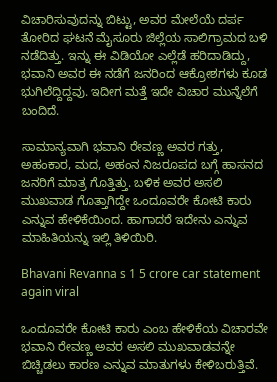ವಿಚಾರಿಸುವುದನ್ನು ಬಿಟ್ಟು, ಅವರ ಮೇಲೆಯೆ ದರ್ಪ ತೋರಿದ ಘಟನೆ ಮೈಸೂರು ಜಿಲ್ಲೆಯ ಸಾಲಿಗ್ರಾಮದ ಬಳಿ ನಡೆದಿತ್ತು. ಇನ್ನು ಈ ವಿಡಿಯೋ ಎಲ್ಲೆಡೆ ಹರಿದಾಡಿದ್ದು, ಭವಾನಿ ಅವರ ಈ ನಡೆಗೆ ಜನರಿಂದ ಆಕ್ರೋಶಗಳು ಕೂಡ ಭುಗಿಲೆದ್ದಿದ್ದವು. ಇದೀಗ ಮತ್ತೆ ಇದೇ ವಿಚಾರ ಮುನ್ನೆಲೆಗೆ ಬಂದಿದೆ.

ಸಾಮಾನ್ಯವಾಗಿ ಭವಾನಿ ರೇವಣ್ಣ ಅವರ ಗತ್ತು, ಅಹಂಕಾರ, ಮದ, ಅಹಂನ ನಿಜರೂಪದ ಬಗ್ಗೆ ಹಾಸನದ ಜನರಿಗೆ ಮಾತ್ರ ಗೊತ್ತಿತ್ತು. ಬಳಿಕ ಅವರ ಅಸಲಿ ಮುಖವಾಡ ಗೊತ್ತಾಗಿದ್ದೇ ಒಂದೂವರೇ ಕೋಟಿ ಕಾರು ಎನ್ನುವ ಹೇಳಿಕೆಯಿಂದ. ಹಾಗಾದರೆ ಇದೇನು ಎನ್ನುವ ಮಾಹಿತಿಯನ್ನು ಇಲ್ಲಿ ತಿಳಿಯಿರಿ.

Bhavani Revanna s 1 5 crore car statement again viral

ಒಂದೂವರೇ ಕೋಟಿ ಕಾರು ಎಂಬ ಹೇಳಿಕೆಯ ವಿಚಾರವೇ ಭವಾನಿ ರೇವಣ್ಣ ಅವರ ಅಸಲಿ ಮುಖವಾಡವನ್ನೇ ಬಿಚ್ಚಿಡಲು ಕಾರಣ ಎನ್ನುವ ಮಾತುಗಳು ಕೇಳಿಬರುತ್ತಿವೆ.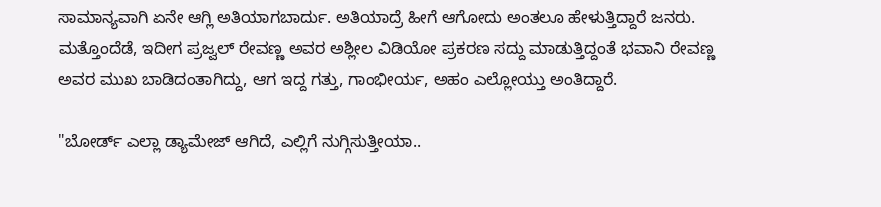ಸಾಮಾನ್ಯವಾಗಿ ಏನೇ ಆಗ್ಲಿ ಅತಿಯಾಗಬಾರ್ದು. ಅತಿಯಾದ್ರೆ ಹೀಗೆ ಆಗೋದು ಅಂತಲೂ ಹೇಳುತ್ತಿದ್ದಾರೆ ಜನರು. ಮತ್ತೊಂದೆಡೆ, ಇದೀಗ ಪ್ರಜ್ವಲ್‌ ರೇವಣ್ಣ ಅವರ ಅಶ್ಲೀಲ ವಿಡಿಯೋ ಪ್ರಕರಣ ಸದ್ದು ಮಾಡುತ್ತಿದ್ದಂತೆ ಭವಾನಿ ರೇವಣ್ಣ ಅವರ ಮುಖ ಬಾಡಿದಂತಾಗಿದ್ದು, ಆಗ ಇದ್ದ ಗತ್ತು, ಗಾಂಭೀರ್ಯ, ಅಹಂ ಎಲ್ಲೋಯ್ತು ಅಂತಿದ್ದಾರೆ.

"ಬೋರ್ಡ್‌ ಎಲ್ಲಾ ಡ್ಯಾಮೇಜ್‌ ಆಗಿದೆ, ಎಲ್ಲಿಗೆ ನುಗ್ಗಿಸುತ್ತೀಯಾ..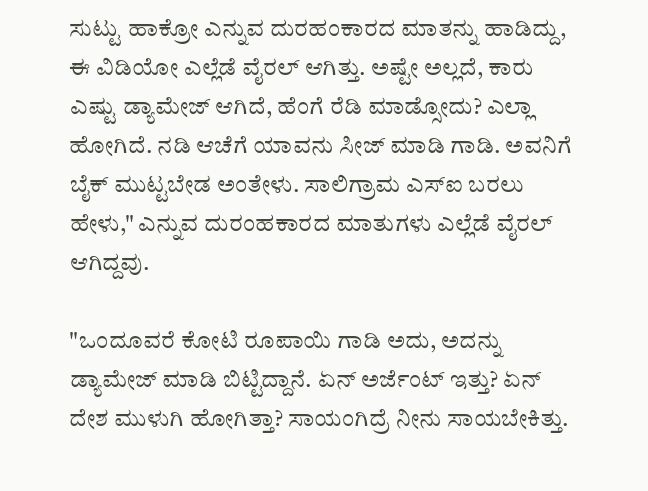ಸುಟ್ಟು ಹಾಕ್ರೋ ಎನ್ನುವ ದುರಹಂಕಾರದ ಮಾತನ್ನು ಹಾಡಿದ್ದು, ಈ ವಿಡಿಯೋ ಎಲ್ಲೆಡೆ ವೈರಲ್‌ ಆಗಿತ್ತು. ಅಷ್ಟೇ ಅಲ್ಲದೆ, ಕಾರು ಎಷ್ಟು ಡ್ಯಾಮೇಜ್‌ ಆಗಿದೆ, ಹೆಂಗೆ ರೆಡಿ ಮಾಡ್ಸೋದು? ಎಲ್ಲಾ ಹೋಗಿದೆ. ನಡಿ ಆಚೆಗೆ ಯಾವನು ಸೀಜ್‌ ಮಾಡಿ ಗಾಡಿ. ಅವನಿಗೆ ಬೈಕ್ ಮುಟ್ಟಬೇಡ ಅಂತೇಳು. ಸಾಲಿಗ್ರಾಮ ಎಸ್‌ಐ ಬರಲು ಹೇಳು," ಎನ್ನುವ ದುರಂಹಕಾರದ ಮಾತುಗಳು ಎಲ್ಲೆಡೆ ವೈರಲ್‌ ಆಗಿದ್ದವು.

"ಒಂದೂವರೆ ಕೋಟಿ ರೂಪಾಯಿ ಗಾಡಿ ಅದು, ಅದನ್ನು ಡ್ಯಾಮೇಜ್ ಮಾಡಿ ಬಿಟ್ಟಿದ್ದಾನೆ. ಏನ್ ಅರ್ಜೆಂಟ್ ಇತ್ತು? ಏನ್ ದೇಶ ಮುಳುಗಿ ಹೋಗಿತ್ತಾ? ಸಾಯಂಗಿದ್ರೆ ನೀನು ಸಾಯಬೇಕಿತ್ತು.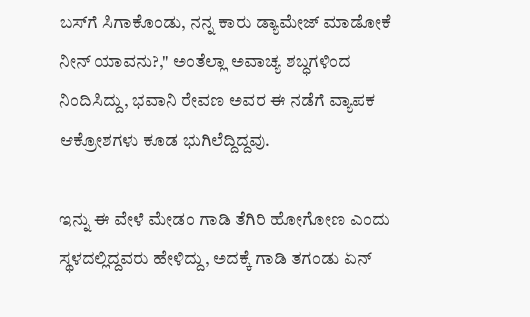ಬಸ್‌ಗೆ ಸಿಗಾಕೊಂಡು, ನನ್ನ ಕಾರು ಡ್ಯಾಮೇಜ್ ಮಾಡೋಕೆ ನೀನ್ ಯಾವನು?," ಅಂತೆಲ್ಲಾ ಅವಾಚ್ಯ ಶಬ್ಧಗಳಿಂದ ನಿಂದಿಸಿದ್ದು, ಭವಾನಿ ರೇವಣ ಅವರ ಈ ನಡೆಗೆ ವ್ಯಾಪಕ ಆಕ್ರೋಶಗಳು ಕೂಡ ಭುಗಿಲೆದ್ದಿದ್ದವು.

ಇನ್ನು ಈ ವೇಳೆ ಮೇಡಂ ಗಾಡಿ ತೆಗಿರಿ ಹೋಗೋಣ ಎಂದು ಸ್ಥಳದಲ್ಲಿದ್ದವರು ಹೇಳಿದ್ದು, ಅದಕ್ಕೆ ಗಾಡಿ ತಗಂಡು ಏನ್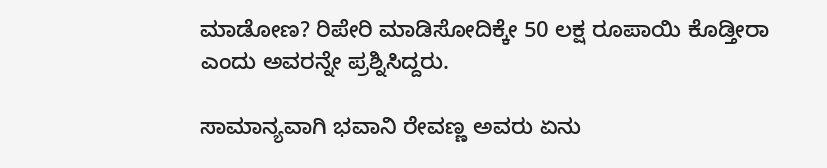ಮಾಡೋಣ? ರಿಪೇರಿ ಮಾಡಿಸೋದಿಕ್ಕೇ 50 ಲಕ್ಷ ರೂಪಾಯಿ ಕೊಡ್ತೀರಾ ಎಂದು ಅವರನ್ನೇ ಪ್ರಶ್ನಿಸಿದ್ದರು.

ಸಾಮಾನ್ಯವಾಗಿ ಭವಾನಿ ರೇವಣ್ಣ ಅವರು ಏನು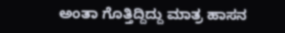ಅಂತಾ ಗೊತ್ತಿದ್ದಿದ್ದು ಮಾತ್ರ ಹಾಸನ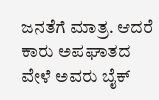ಜನತೆಗೆ ಮಾತ್ರ. ಆದರೆ ಕಾರು ಅಪಘಾತದ ವೇಳೆ ಅವರು ಬೈಕ್‌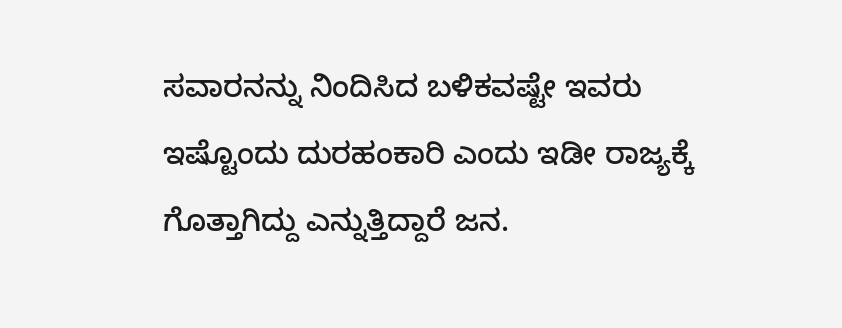ಸವಾರನನ್ನು ನಿಂದಿಸಿದ ಬಳಿಕವಷ್ಟೇ ಇವರು ಇಷ್ಟೊಂದು ದುರಹಂಕಾರಿ ಎಂದು ಇಡೀ ರಾಜ್ಯಕ್ಕೆ ಗೊತ್ತಾಗಿದ್ದು ಎನ್ನುತ್ತಿದ್ದಾರೆ ಜನ.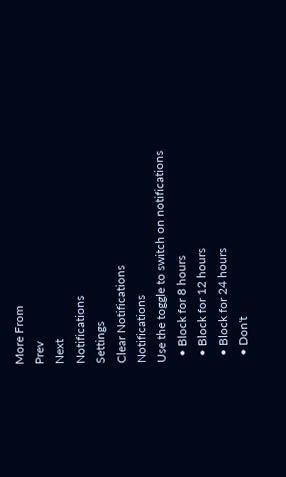More From
Prev
Next
Notifications
Settings
Clear Notifications
Notifications
Use the toggle to switch on notifications
  • Block for 8 hours
  • Block for 12 hours
  • Block for 24 hours
  • Don't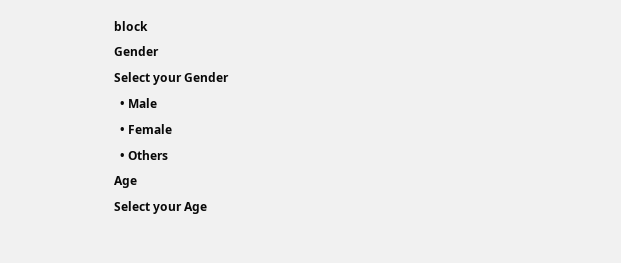block
Gender
Select your Gender
  • Male
  • Female
  • Others
Age
Select your Age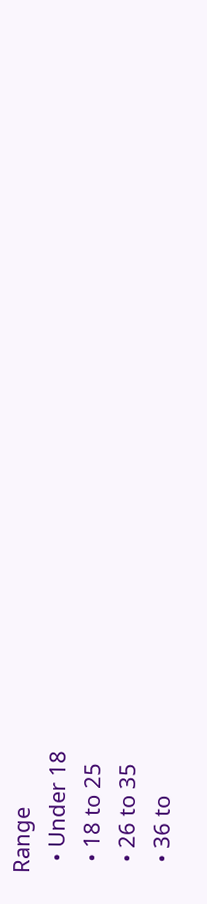Range
  • Under 18
  • 18 to 25
  • 26 to 35
  • 36 to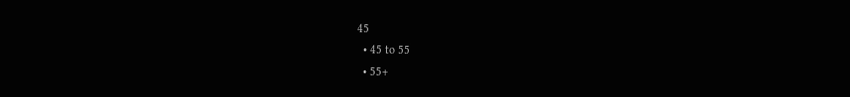45
  • 45 to 55
  • 55+